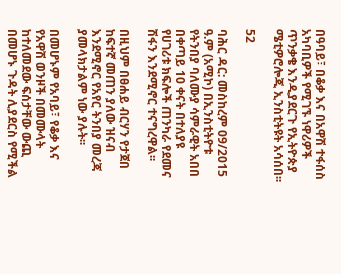በዓባይ፣ በቆቃ እና በአዋሽ ተፋሰስ አካባቢዎች የሚገኙ ነዋሪዎች ጥንቃቄ እንዲያደርጉ የኢትዮጵያ ሜቲዎሮሎጂ ኢንስቲትዩት አሳሰበ፡፡

52

ባሕር ዳር: መስከረም 09/2015 ዓ.ም (አሚኮ) በኢንስቲትዮቱ የትንበያ ባለሙያ ሳምራዊት አበበ በቀጣይ 10 ቀናት በተለያዩ የሀገሪቱ ክፍሎች ጠንካራ የደመና ሽፋን እንደሚኖር ተናግረዋል፡፡

በዚህም በፀሐይ ብርሃን የታጀበ ከፍተኛ መጠን ያለው ዝናብ እንደሚኖር የአየር ትንበያ መረጃ ያመላክታልም ነው ያሉት፡፡

በመሆኑም የአባይ፣ የቆቃ እና የአዋሽ ወንዞች በመሙላት ከተለመደው ፍሰታቸው ውጪ በመሆኑ ጉዳት ሊያደርስ የሚችል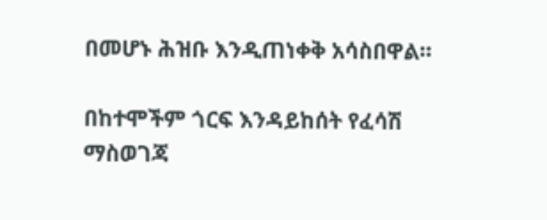በመሆኑ ሕዝቡ እንዲጠነቀቅ አሳስበዋል።

በከተሞችም ጎርፍ እንዳይከሰት የፈሳሽ ማስወገጃ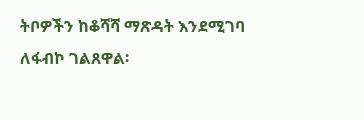ትቦዎችን ከቆሻሻ ማጽዳት እንደሚገባ ለፋብኮ ገልጸዋል፡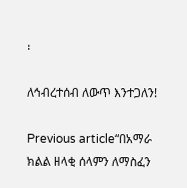፡

ለኅብረተሰብ ለውጥ እንተጋለን!

Previous article“በአማራ ክልል ዘላቂ ሰላምን ለማስፈን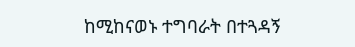ከሚከናወኑ ተግባራት በተጓዳኝ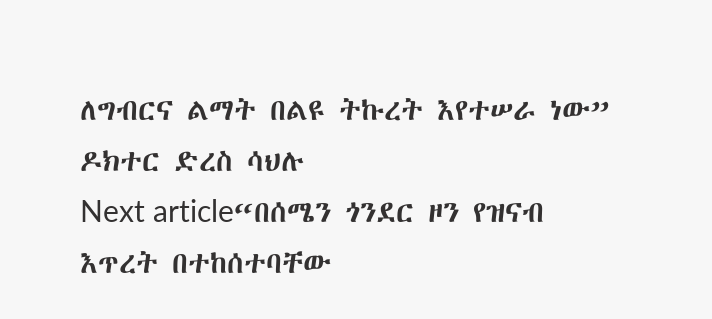ለግብርና ልማት በልዩ ትኩረት እየተሠራ ነው” ዶክተር ድረስ ሳህሉ
Next article“በሰሜን ጎንደር ዞን የዝናብ እጥረት በተከሰተባቸው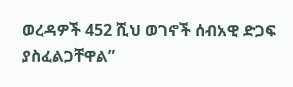ወረዳዎች 452 ሺህ ወገኖች ሰብአዊ ድጋፍ ያስፈልጋቸዋል”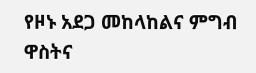የዞኑ አደጋ መከላከልና ምግብ ዋስትና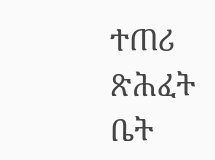ተጠሪ ጽሕፈት ቤት